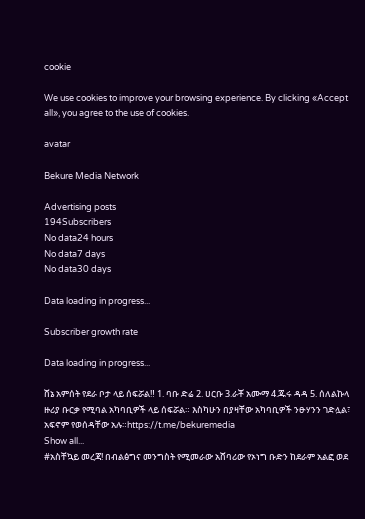cookie

We use cookies to improve your browsing experience. By clicking «Accept all», you agree to the use of cookies.

avatar

Bekure Media Network

Advertising posts
194Subscribers
No data24 hours
No data7 days
No data30 days

Data loading in progress...

Subscriber growth rate

Data loading in progress...

ሸኔ አምሰት የደራ ቦታ ላይ ሰፍሯል‼ 1. ባቡ ድሬ 2. ሀርቡ 3.ራቾ አሙማ 4.ጁሩ ዳዳ 5. ሰለልኩላ ዙሪያ ቡርቃ የሚባል አካባቢዎች ላይ ሰፍሯል። እስካሁን በያዛቸው አካባቢዎች ንፁሃንን ገድሏል፣ አፍኖም የወሰዳቸው አሉ።https://t.me/bekuremedia
Show all...
#አስቸኳይ መረጃ! በብልፅግና መንግስት የሚመራው አሸባሪው የኦነግ ቡድን ከደራም አልፎ ወደ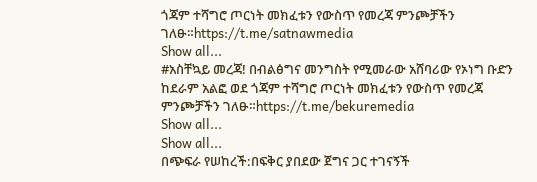ጎጃም ተሻግሮ ጦርነት መክፈቱን የውስጥ የመረጃ ምንጮቻችን ገለፁ።https://t.me/satnawmedia
Show all...
#አስቸኳይ መረጃ! በብልፅግና መንግስት የሚመራው አሸባሪው የኦነግ ቡድን ከደራም አልፎ ወደ ጎጃም ተሻግሮ ጦርነት መክፈቱን የውስጥ የመረጃ ምንጮቻችን ገለፁ።https://t.me/bekuremedia
Show all...
Show all...
በጭፍራ የሠከረች:በፍቅር ያበደው ጀግና ጋር ተገናኝች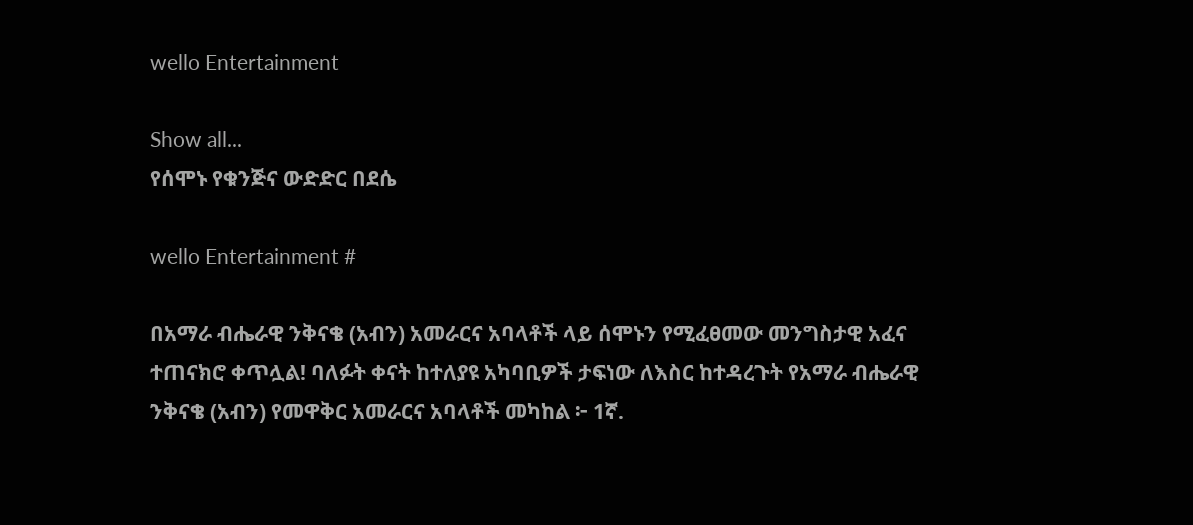wello Entertainment

Show all...
የሰሞኑ የቁንጅና ውድድር በደሴ

wello Entertainment #

በአማራ ብሔራዊ ንቅናቄ (አብን) አመራርና አባላቶች ላይ ሰሞኑን የሚፈፀመው መንግስታዊ አፈና ተጠናክሮ ቀጥሏል! ባለፉት ቀናት ከተለያዩ አካባቢዎች ታፍነው ለእስር ከተዳረጉት የአማራ ብሔራዊ ንቅናቄ (አብን) የመዋቅር አመራርና አባላቶች መካከል ፦ 1ኛ.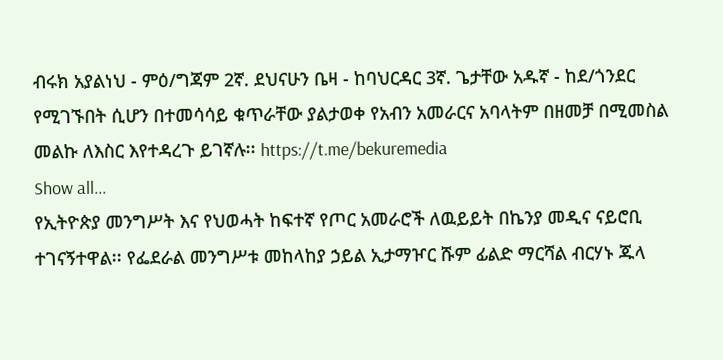ብሩክ አያልነህ - ምዕ/ግጃም 2ኛ. ደህናሁን ቤዛ - ከባህርዳር 3ኛ. ጌታቸው አዱኛ - ከደ/ጎንደር የሚገኙበት ሲሆን በተመሳሳይ ቁጥራቸው ያልታወቀ የአብን አመራርና አባላትም በዘመቻ በሚመስል መልኩ ለእስር እየተዳረጉ ይገኛሉ፡፡ https://t.me/bekuremedia
Show all...
የኢትዮጵያ መንግሥት እና የህወሓት ከፍተኛ የጦር አመራሮች ለዉይይት በኬንያ መዲና ናይሮቢ ተገናኝተዋል፡፡ የፌደራል መንግሥቱ መከላከያ ኃይል ኢታማዦር ሹም ፊልድ ማርሻል ብርሃኑ ጁላ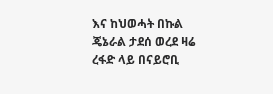እና ከህወሓት በኩል ጄኔራል ታደሰ ወረደ ዛሬ ረፋድ ላይ በናይሮቢ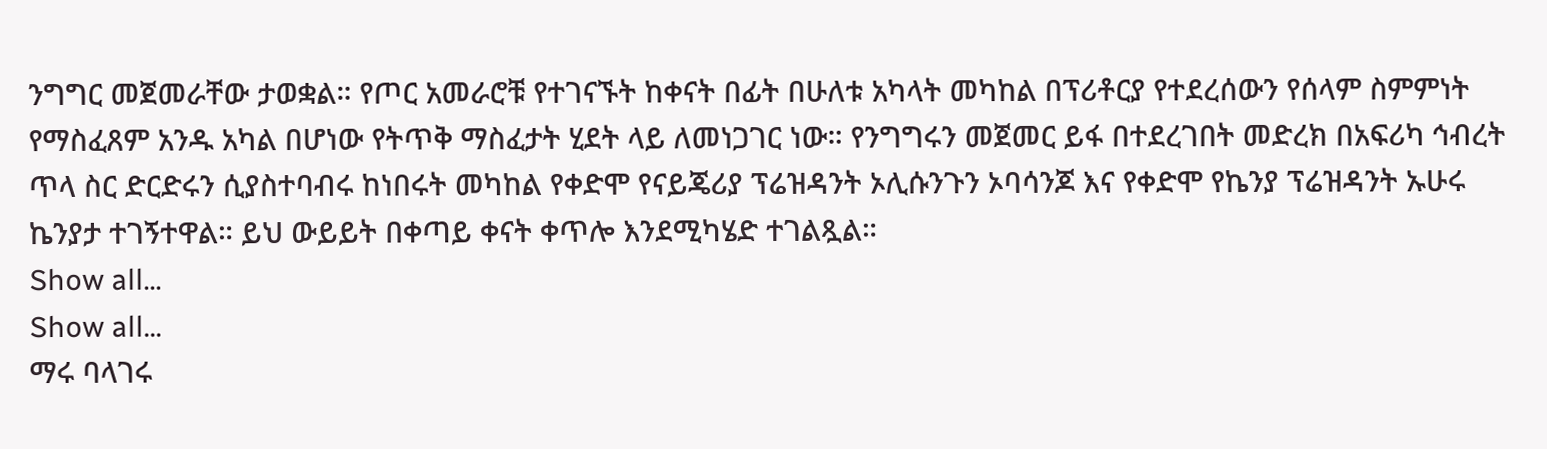ንግግር መጀመራቸው ታወቋል። የጦር አመራሮቹ የተገናኙት ከቀናት በፊት በሁለቱ አካላት መካከል በፕሪቶርያ የተደረሰውን የሰላም ስምምነት የማስፈጸም አንዱ አካል በሆነው የትጥቅ ማስፈታት ሂደት ላይ ለመነጋገር ነው። የንግግሩን መጀመር ይፋ በተደረገበት መድረክ በአፍሪካ ኅብረት ጥላ ስር ድርድሩን ሲያስተባብሩ ከነበሩት መካከል የቀድሞ የናይጄሪያ ፕሬዝዳንት ኦሊሱንጉን ኦባሳንጆ እና የቀድሞ የኬንያ ፕሬዝዳንት ኡሁሩ ኬንያታ ተገኝተዋል። ይህ ውይይት በቀጣይ ቀናት ቀጥሎ እንደሚካሄድ ተገልጿል።
Show all...
Show all...
ማሩ ባላገሩ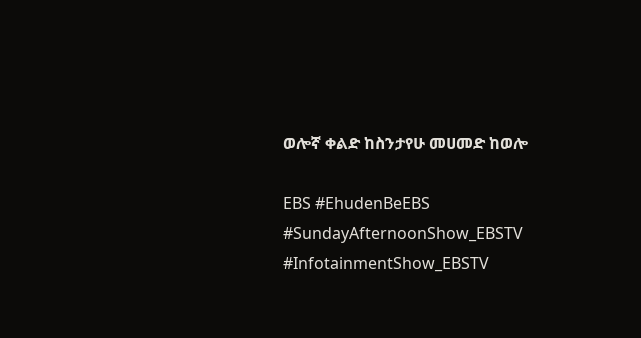ወሎኛ ቀልድ ከስንታየሁ መሀመድ ከወሎ

EBS #EhudenBeEBS #SundayAfternoonShow_EBSTV #InfotainmentShow_EBSTV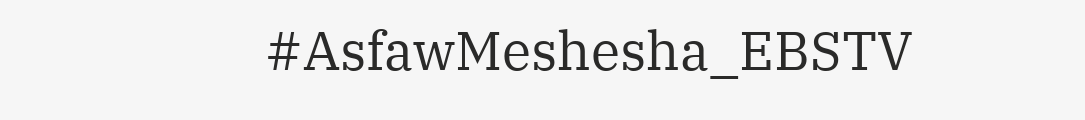#AsfawMeshesha_EBSTV